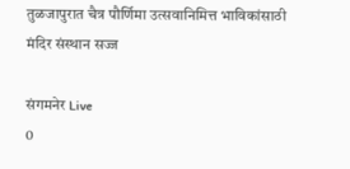तुळजापुरात चैत्र पौर्णिमा उत्सवानिमित्त भाविकांसाठी मंदिर संस्थान सज्ज

संगमनेर Live
0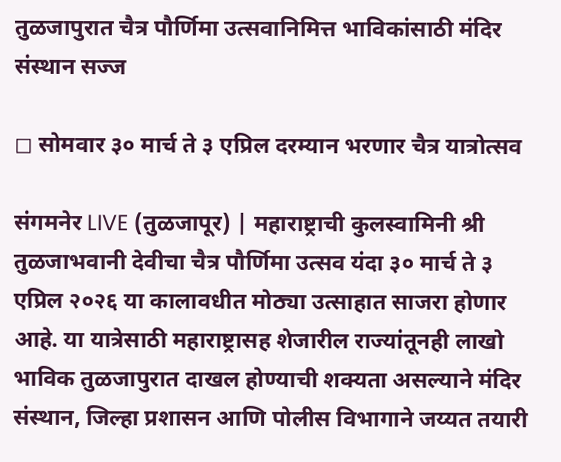तुळजापुरात चैत्र पौर्णिमा उत्सवानिमित्त भाविकांसाठी मंदिर संस्थान सज्ज

◻ सोमवार ३० मार्च ते ३ एप्रिल दरम्यान भरणार चैत्र यात्रोत्सव

संगमनेर LIVE (तुळजापूर) | महाराष्ट्राची कुलस्वामिनी श्री तुळजाभवानी देवीचा चैत्र पौर्णिमा उत्सव यंदा ३० मार्च ते ३ एप्रिल २०२६ या कालावधीत मोठ्या उत्साहात साजरा होणार आहे. या यात्रेसाठी महाराष्ट्रासह शेजारील राज्यांतूनही लाखो भाविक तुळजापुरात दाखल होण्याची शक्यता असल्याने मंदिर संस्थान, जिल्हा प्रशासन आणि पोलीस विभागाने जय्यत तयारी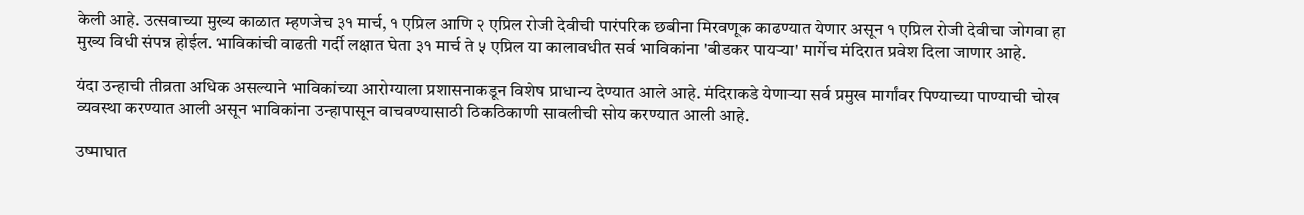केली आहे. उत्सवाच्या मुख्य काळात म्हणजेच ३१ मार्च, १ एप्रिल आणि २ एप्रिल रोजी देवीची पारंपरिक छबीना मिरवणूक काढण्यात येणार असून १ एप्रिल रोजी देवीचा जोगवा हा मुख्य विधी संपन्न होईल. भाविकांची वाढती गर्दी लक्षात घेता ३१ मार्च ते ५ एप्रिल या कालावधीत सर्व भाविकांना 'बीडकर पायऱ्या' मार्गेच मंदिरात प्रवेश दिला जाणार आहे.

यंदा उन्हाची तीव्रता अधिक असल्याने भाविकांच्या आरोग्याला प्रशासनाकडून विशेष प्राधान्य देण्यात आले आहे. मंदिराकडे येणाऱ्या सर्व प्रमुख मार्गांवर पिण्याच्या पाण्याची चोख व्यवस्था करण्यात आली असून भाविकांना उन्हापासून वाचवण्यासाठी ठिकठिकाणी सावलीची सोय करण्यात आली आहे.

उष्माघात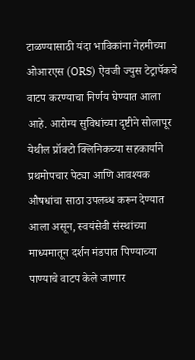टाळण्यासाठी यंदा भाविकांना नेहमीच्या ओआरएस (ORS) ऐवजी ज्युस टेट्रापॅकचे वाटप करण्याचा निर्णय घेण्यात आला आहे. आरोग्य सुविधांच्या दृष्टीने सोलापूर येथील प्रॉक्टो क्लिनिकच्या सहकार्याने प्रथमोपचार पेट्या आणि आवश्यक औषधांचा साठा उपलब्ध करून देण्यात आला असून, स्वयंसेवी संस्थांच्या माध्यमातून दर्शन मंडपात पिण्याच्या पाण्याचे वाटप केले जाणार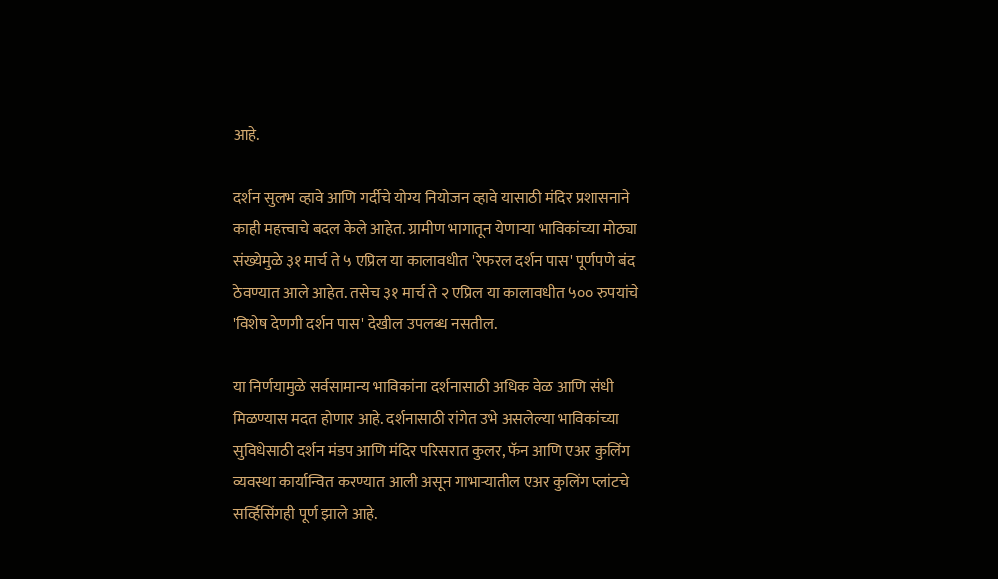आहे.

दर्शन सुलभ व्हावे आणि गर्दीचे योग्य नियोजन व्हावे यासाठी मंदिर प्रशासनाने काही महत्त्वाचे बदल केले आहेत. ग्रामीण भागातून येणाऱ्या भाविकांच्या मोठ्या संख्येमुळे ३१ मार्च ते ५ एप्रिल या कालावधीत 'रेफरल दर्शन पास' पूर्णपणे बंद ठेवण्यात आले आहेत. तसेच ३१ मार्च ते २ एप्रिल या कालावधीत ५०० रुपयांचे 'विशेष देणगी दर्शन पास' देखील उपलब्ध नसतील.

या निर्णयामुळे सर्वसामान्य भाविकांना दर्शनासाठी अधिक वेळ आणि संधी मिळण्यास मदत होणार आहे. दर्शनासाठी रांगेत उभे असलेल्या भाविकांच्या सुविधेसाठी दर्शन मंडप आणि मंदिर परिसरात कुलर, फॅन आणि एअर कुलिंग व्यवस्था कार्यान्वित करण्यात आली असून गाभाऱ्यातील एअर कुलिंग प्लांटचे सर्व्हिसिंगही पूर्ण झाले आहे.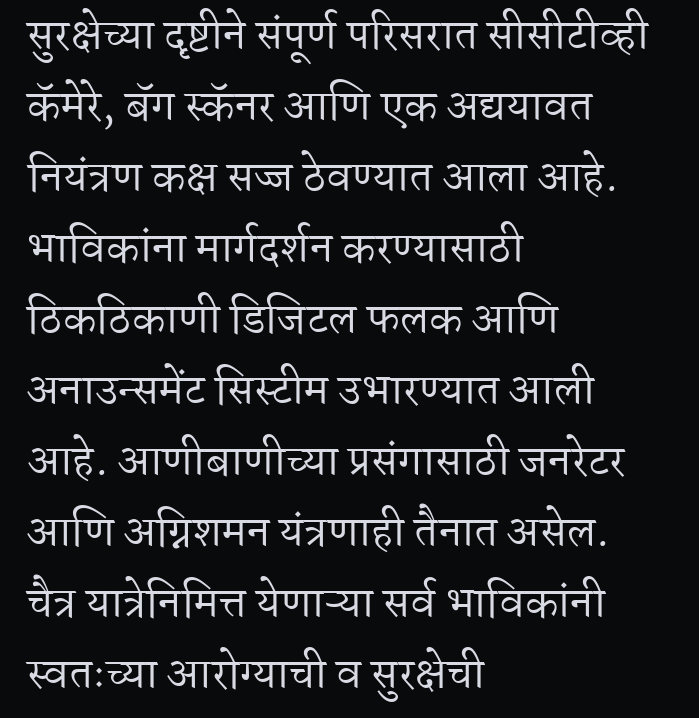सुरक्षेच्या दृष्टीने संपूर्ण परिसरात सीसीटीव्ही कॅमेरे, बॅग स्कॅनर आणि एक अद्ययावत नियंत्रण कक्ष सज्ज ठेवण्यात आला आहे. भाविकांना मार्गदर्शन करण्यासाठी ठिकठिकाणी डिजिटल फलक आणि अनाउन्समेंट सिस्टीम उभारण्यात आली आहे. आणीबाणीच्या प्रसंगासाठी जनरेटर आणि अग्निशमन यंत्रणाही तैनात असेल. चैत्र यात्रेनिमित्त येणाऱ्या सर्व भाविकांनी स्वतःच्या आरोग्याची व सुरक्षेची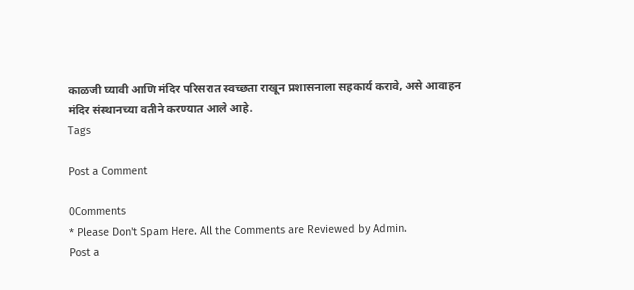काळजी घ्यावी आणि मंदिर परिसरात स्वच्छता राखून प्रशासनाला सहकार्य करावे, असे आवाहन मंदिर संस्थानच्या वतीने करण्यात आले आहे.
Tags

Post a Comment

0Comments
* Please Don't Spam Here. All the Comments are Reviewed by Admin.
Post a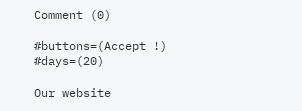Comment (0)

#buttons=(Accept !) #days=(20)

Our website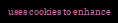uses cookies to enhance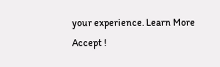your experience. Learn More
Accept !